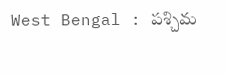West Bengal : పశ్చిమ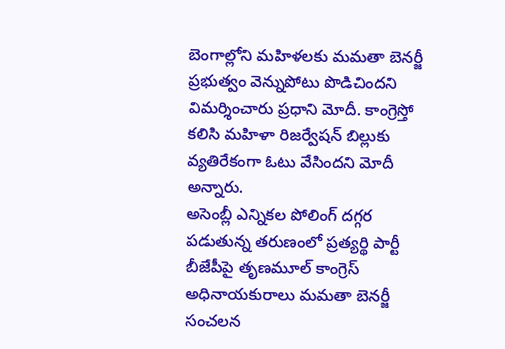బెంగాల్లోని మహిళలకు మమతా బెనర్జీ ప్రభుత్వం వెన్నుపోటు పొడిచిందని విమర్శించారు ప్రధాని మోదీ. కాంగ్రెస్తో కలిసి మహిళా రిజర్వేషన్ బిల్లుకు వ్యతిరేకంగా ఓటు వేసిందని మోదీ అన్నారు.
అసెంబ్లీ ఎన్నికల పోలింగ్ దగ్గర పడుతున్న తరుణంలో ప్రత్యర్థి పార్టీ బీజేపీపై తృణమూల్ కాంగ్రెస్ అధినాయకురాలు మమతా బెనర్జీ సంచలన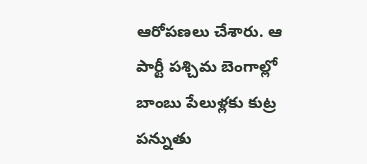ఆరోపణలు చేశారు. ఆ పార్టీ పశ్చిమ బెంగాల్లో బాంబు పేలుళ్లకు కుట్ర పన్నుతు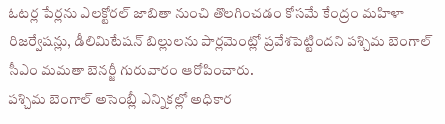ఓటర్ల పేర్లను ఎలక్టోరల్ జాబితా నుంచి తొలగించడం కోసమే కేంద్రం మహిళా రిజర్వేషన్లు, డీలిమిటేషన్ బిల్లులను పార్లమెంట్లో ప్రవేశపెట్టిందని పశ్చిమ బెంగాల్ సీఎం మమతా బెనర్జీ గురువారం ఆరోపించారు.
పశ్చిమ బెంగాల్ అసెంబ్లీ ఎన్నికల్లో అధికార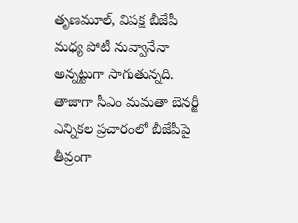తృణమూల్, విపక్ష బీజేపీ మధ్య పోటీ నువ్వానేనా అన్నట్టుగా సాగుతున్నది. తాజాగా సీఎం మమతా బెనర్జీ ఎన్నికల ప్రచారంలో బీజేపీపై తీవ్రంగా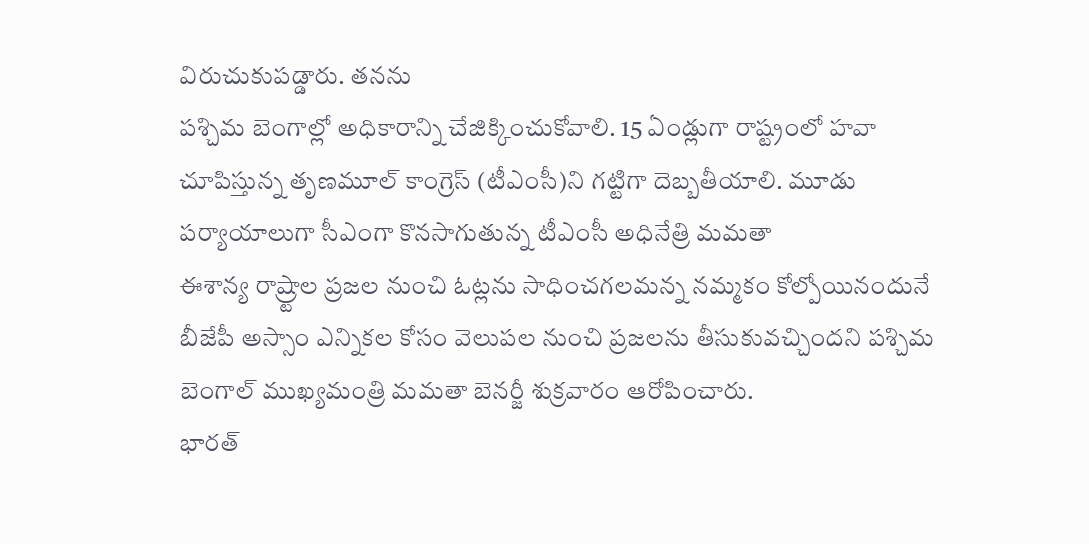విరుచుకుపడ్డారు. తనను
పశ్చిమ బెంగాల్లో అధికారాన్ని చేజిక్కించుకోవాలి. 15 ఏండ్లుగా రాష్ట్రంలో హవా చూపిస్తున్న తృణమూల్ కాంగ్రెస్ (టీఎంసీ)ని గట్టిగా దెబ్బతీయాలి. మూడు పర్యాయాలుగా సీఎంగా కొనసాగుతున్న టీఎంసీ అధినేత్రి మమతా
ఈశాన్య రాష్ర్టాల ప్రజల నుంచి ఓట్లను సాధించగలమన్న నమ్మకం కోల్పోయినందునే బీజేపీ అస్సాం ఎన్నికల కోసం వెలుపల నుంచి ప్రజలను తీసుకువచ్చిందని పశ్చిమ బెంగాల్ ముఖ్యమంత్రి మమతా బెనర్జీ శుక్రవారం ఆరోపించారు.
భారత్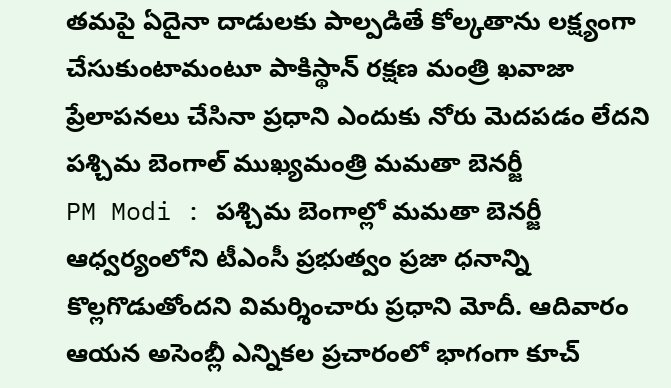తమపై ఏదైనా దాడులకు పాల్పడితే కోల్కతాను లక్ష్యంగా చేసుకుంటామంటూ పాకిస్థాన్ రక్షణ మంత్రి ఖవాజా ప్రేలాపనలు చేసినా ప్రధాని ఎందుకు నోరు మెదపడం లేదని పశ్చిమ బెంగాల్ ముఖ్యమంత్రి మమతా బెనర్జీ
PM Modi : పశ్చిమ బెంగాల్లో మమతా బెనర్జీ ఆధ్వర్యంలోని టీఎంసీ ప్రభుత్వం ప్రజా ధనాన్ని కొల్లగొడుతోందని విమర్శించారు ప్రధాని మోదీ. ఆదివారం ఆయన అసెంబ్లీ ఎన్నికల ప్రచారంలో భాగంగా కూచ్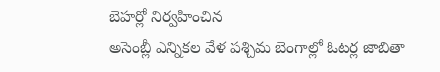బెహర్లో నిర్వహించిన
అసెంబ్లీ ఎన్నికల వేళ పశ్చిమ బెంగాల్లో ఓటర్ల జాబితా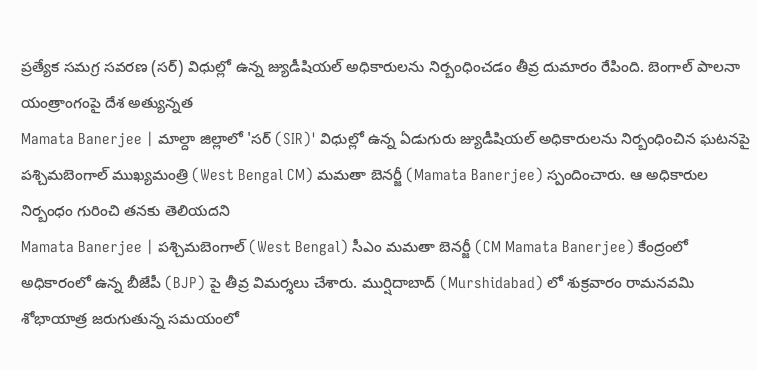ప్రత్యేక సమగ్ర సవరణ (సర్) విధుల్లో ఉన్న జ్యుడీషియల్ అధికారులను నిర్బంధించడం తీవ్ర దుమారం రేపింది. బెంగాల్ పాలనా యంత్రాంగంపై దేశ అత్యున్నత
Mamata Banerjee | మాల్దా జిల్లాలో 'సర్ (SIR)' విధుల్లో ఉన్న ఏడుగురు జ్యుడీషియల్ అధికారులను నిర్బంధించిన ఘటనపై పశ్చిమబెంగాల్ ముఖ్యమంత్రి (West Bengal CM) మమతా బెనర్జీ (Mamata Banerjee) స్పందించారు. ఆ అధికారుల నిర్బంధం గురించి తనకు తెలియదని
Mamata Banerjee | పశ్చిమబెంగాల్ (West Bengal) సీఎం మమతా బెనర్జీ (CM Mamata Banerjee) కేంద్రంలో అధికారంలో ఉన్న బీజేపీ (BJP) పై తీవ్ర విమర్శలు చేశారు. ముర్షిదాబాద్ (Murshidabad) లో శుక్రవారం రామనవమి శోభాయాత్ర జరుగుతున్న సమయంలో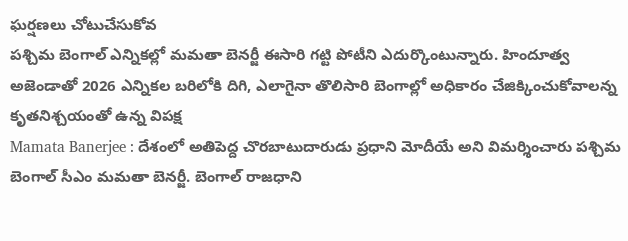ఘర్షణలు చోటుచేసుకోవ
పశ్చిమ బెంగాల్ ఎన్నికల్లో మమతా బెనర్జీ ఈసారి గట్టి పోటీని ఎదుర్కొంటున్నారు. హిందూత్వ అజెండాతో 2026 ఎన్నికల బరిలోకి దిగి, ఎలాగైనా తొలిసారి బెంగాల్లో అధికారం చేజిక్కించుకోవాలన్న కృతనిశ్చయంతో ఉన్న విపక్ష
Mamata Banerjee : దేశంలో అతిపెద్ద చొరబాటుదారుడు ప్రధాని మోదీయే అని విమర్శించారు పశ్చిమ బెంగాల్ సీఎం మమతా బెనర్జీ. బెంగాల్ రాజధాని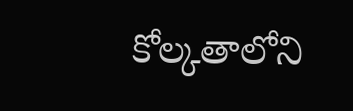కోల్కతాలోని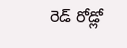రెడ్ రోడ్లో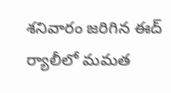శనివారం జరిగిన ఈద్ ర్యాలీలో మమత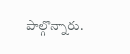పాల్గొన్నారు.